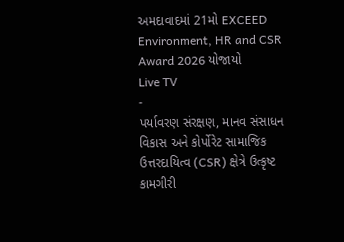અમદાવાદમાં 21મો EXCEED Environment, HR and CSR Award 2026 યોજાયો
Live TV
-
પર્યાવરણ સંરક્ષણ, માનવ સંસાધન વિકાસ અને કોર્પોરેટ સામાજિક ઉત્તરદાયિત્વ (CSR) ક્ષેત્રે ઉત્કૃષ્ટ કામગીરી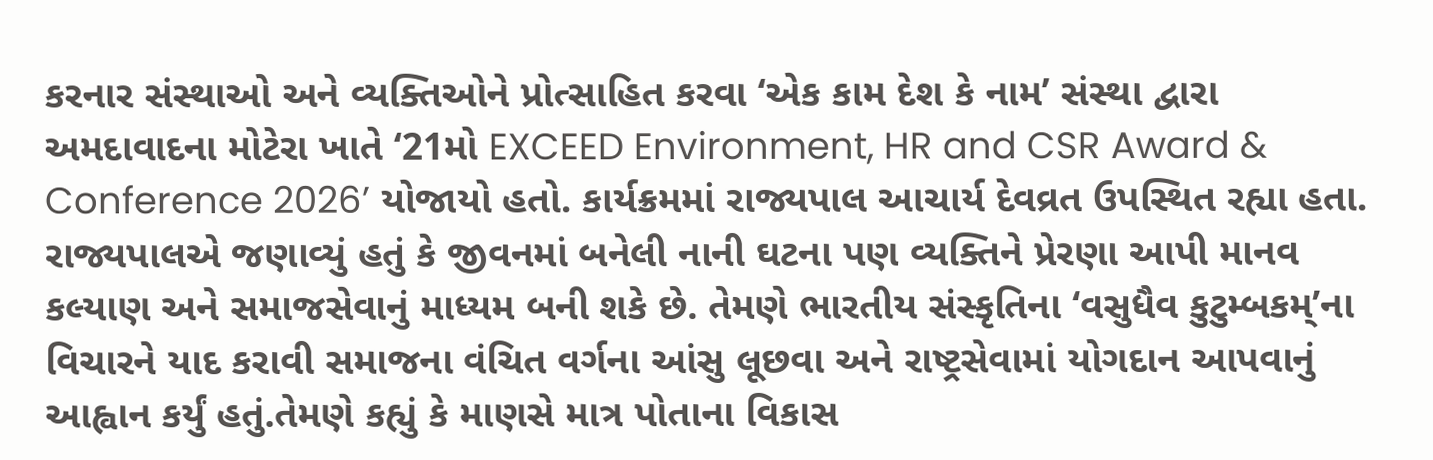કરનાર સંસ્થાઓ અને વ્યક્તિઓને પ્રોત્સાહિત કરવા ‘એક કામ દેશ કે નામ’ સંસ્થા દ્વારા અમદાવાદના મોટેરા ખાતે ‘21મો EXCEED Environment, HR and CSR Award & Conference 2026’ યોજાયો હતો. કાર્યક્રમમાં રાજ્યપાલ આચાર્ય દેવવ્રત ઉપસ્થિત રહ્યા હતા.
રાજ્યપાલએ જણાવ્યું હતું કે જીવનમાં બનેલી નાની ઘટના પણ વ્યક્તિને પ્રેરણા આપી માનવ કલ્યાણ અને સમાજસેવાનું માધ્યમ બની શકે છે. તેમણે ભારતીય સંસ્કૃતિના ‘વસુધૈવ કુટુમ્બકમ્’ના વિચારને યાદ કરાવી સમાજના વંચિત વર્ગના આંસુ લૂછવા અને રાષ્ટ્રસેવામાં યોગદાન આપવાનું આહ્વાન કર્યું હતું.તેમણે કહ્યું કે માણસે માત્ર પોતાના વિકાસ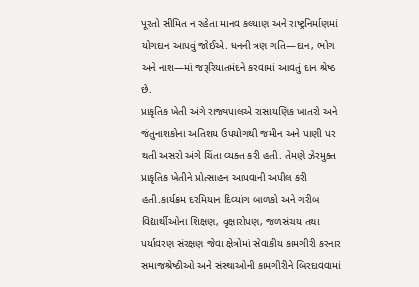પૂરતો સીમિત ન રહેતા માનવ કલ્યાણ અને રાષ્ટ્રનિર્માણમાં યોગદાન આપવું જોઈએ. ધનની ત્રણ ગતિ—દાન, ભોગ અને નાશ—માં જરૂરિયાતમંદને કરવામાં આવતું દાન શ્રેષ્ઠ છે.
પ્રાકૃતિક ખેતી અંગે રાજ્યપાલએ રાસાયણિક ખાતરો અને જંતુનાશકોના અતિશય ઉપયોગથી જમીન અને પાણી પર થતી અસરો અંગે ચિંતા વ્યક્ત કરી હતી. તેમણે ઝેરમુક્ત પ્રાકૃતિક ખેતીને પ્રોત્સાહન આપવાની અપીલ કરી હતી.કાર્યક્રમ દરમિયાન દિવ્યાંગ બાળકો અને ગરીબ વિદ્યાર્થીઓના શિક્ષણ, વૃક્ષારોપણ, જળસંચય તથા પર્યાવરણ સંરક્ષણ જેવા ક્ષેત્રોમાં સેવાકીય કામગીરી કરનાર સમાજશ્રેષ્ઠીઓ અને સંસ્થાઓની કામગીરીને બિરદાવવામાં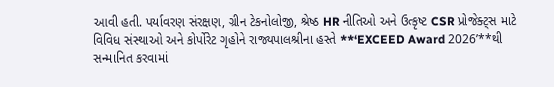આવી હતી. પર્યાવરણ સંરક્ષણ, ગ્રીન ટેકનોલોજી, શ્રેષ્ઠ HR નીતિઓ અને ઉત્કૃષ્ટ CSR પ્રોજેક્ટ્સ માટે વિવિધ સંસ્થાઓ અને કોર્પોરેટ ગૃહોને રાજ્યપાલશ્રીના હસ્તે **‘EXCEED Award 2026’**થી સન્માનિત કરવામાં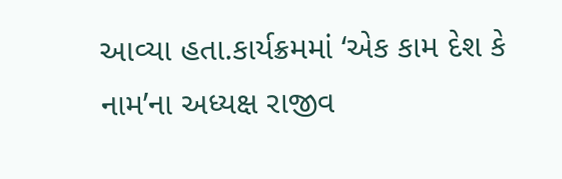આવ્યા હતા.કાર્યક્રમમાં ‘એક કામ દેશ કે નામ’ના અધ્યક્ષ રાજીવ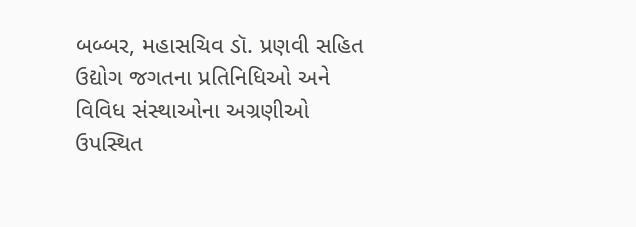બબ્બર, મહાસચિવ ડૉ. પ્રણવી સહિત ઉદ્યોગ જગતના પ્રતિનિધિઓ અને વિવિધ સંસ્થાઓના અગ્રણીઓ ઉપસ્થિત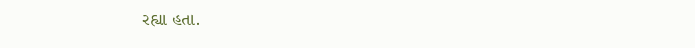રહ્યા હતા.